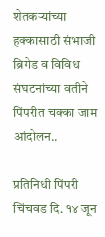शेतकऱ्यांच्या हक्कासाठी संभाजी ब्रिगेड व विविध संघटनांच्या वतीने पिंपरीत चक्का जाम आंदोलन..

प्रतिनिधी पिंपरी चिंचवड दि. १४ जून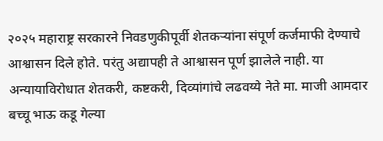२०२५ महाराष्ट्र सरकारने निवडणुकीपूर्वी शेतकऱ्यांना संपूर्ण कर्जमाफी देण्याचे आश्वासन दिले होते. परंतु अद्यापही ते आश्वासन पूर्ण झालेले नाही. या अन्यायाविरोधात शेतकरी, कष्टकरी, दिव्यांगांचे लढवय्ये नेते मा. माजी आमदार बच्चू भाऊ कडू गेल्या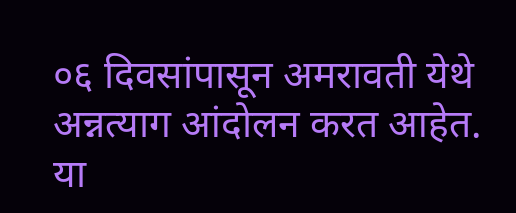०६ दिवसांपासून अमरावती येथे अन्नत्याग आंदोलन करत आहेत.
या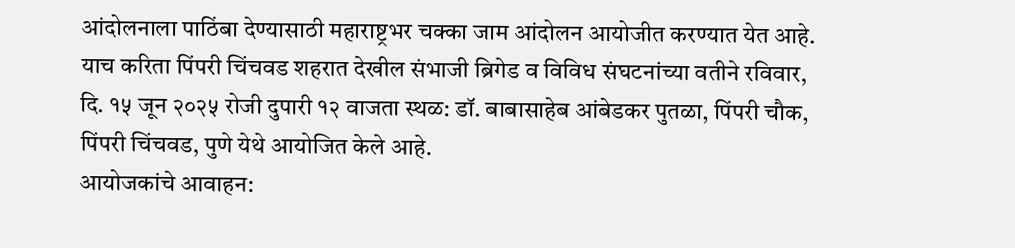आंदोलनाला पाठिंबा देण्यासाठी महाराष्ट्रभर चक्का जाम आंदोलन आयोजीत करण्यात येत आहे.
याच करिता पिंपरी चिंचवड शहरात देखील संभाजी ब्रिगेड व विविध संघटनांच्या वतीने रविवार, दि. १५ जून २०२५ रोजी दुपारी १२ वाजता स्थळ: डॉ. बाबासाहेब आंबेडकर पुतळा, पिंपरी चौक, पिंपरी चिंचवड, पुणे येथे आयोजित केले आहे.
आयोजकांचे आवाहन: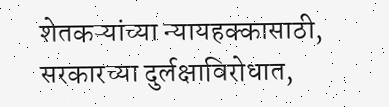शेतकऱ्यांच्या न्यायहक्कासाठी, सरकारच्या दुर्लक्षाविरोधात,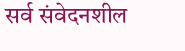सर्व संवेदनशील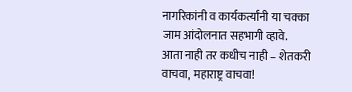नागरिकांनी व कार्यकर्त्यांनी या चक्का जाम आंदोलनात सहभागी व्हावे.
आता नाही तर कधीच नाही – शेतकरी वाचवा, महाराष्ट्र वाचवा!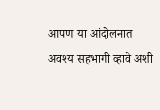आपण या आंदोलनात अवश्य सहभागी व्हावे अशी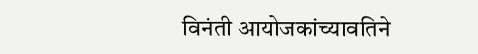विनंती आयोजकांच्यावतिने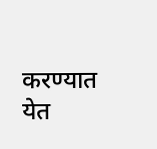करण्यात येत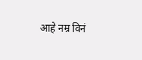आहे नम्र विनं